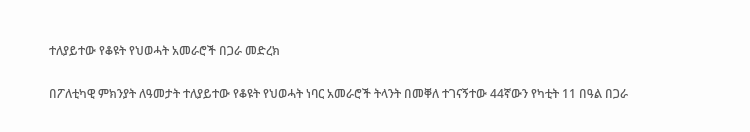ተለያይተው የቆዩት የህወሓት አመራሮች በጋራ መድረክ

በፖለቲካዊ ምክንያት ለዓመታት ተለያይተው የቆዩት የህወሓት ነባር አመራሮች ትላንት በመቐለ ተገናኝተው 44ኛውን የካቲት 11 በዓል በጋራ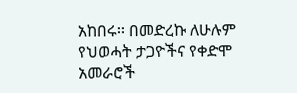አከበሩ፡፡ በመድረኩ ለሁሉም የህወሓት ታጋዮችና የቀድሞ አመራሮች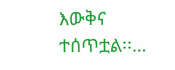እውቅና ተሰጥቷል፡፡…